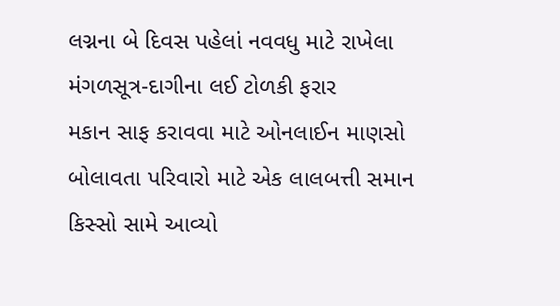લગ્નના બે દિવસ પહેલાં નવવધુ માટે રાખેલા મંગળસૂત્ર-દાગીના લઈ ટોળકી ફરાર
મકાન સાફ કરાવવા માટે ઓનલાઈન માણસો બોલાવતા પરિવારો માટે એક લાલબત્તી સમાન કિસ્સો સામે આવ્યો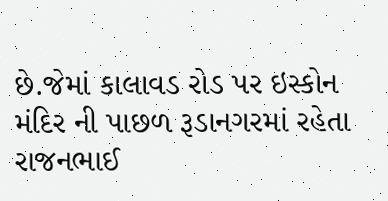છે.જેમાં કાલાવડ રોડ પર ઇસ્કોન મંદિર ની પાછળ રૂડાનગરમાં રહેતા રાજનભાઈ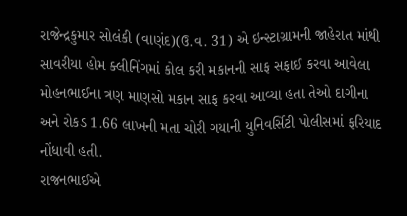રાજેન્દ્રકુમાર સોલંકી (વાણંદ)(ઉ.વ. 31) એ ઇન્સ્ટાગ્રામની જાહેરાત માંથી સાવરીયા હોમ ક્લીનિંગમાં કોલ કરી મકાનની સાફ સફાઈ કરવા આવેલા મોહનભાઈના ત્રણ માણસો મકાન સાફ કરવા આવ્યા હતા તેઓ દાગીના અને રોકડ 1.66 લાખની મતા ચોરી ગયાની યુનિવર્સિટી પોલીસમાં ફરિયાદ નોંધાવી હતી.
રાજનભાઈએ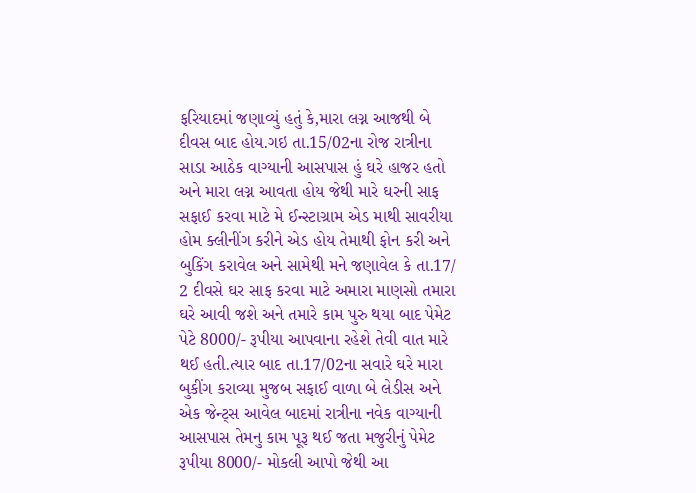ફરિયાદમાં જણાવ્યું હતું કે,મારા લગ્ન આજથી બે દીવસ બાદ હોય.ગઇ તા.15/02ના રોજ રાત્રીના સાડા આઠેક વાગ્યાની આસપાસ હું ઘરે હાજર હતો અને મારા લગ્ન આવતા હોય જેથી મારે ઘરની સાફ સફાઈ કરવા માટે મે ઈન્સ્ટાગ્રામ એડ માથી સાવરીયા હોમ ક્લીનીંગ કરીને એડ હોય તેમાથી ફોન કરી અને બુકિંગ કરાવેલ અને સામેથી મને જણાવેલ કે તા.17/ 2 દીવસે ઘર સાફ કરવા માટે અમારા માણસો તમારા ઘરે આવી જશે અને તમારે કામ પુરુ થયા બાદ પેમેટ પેટે 8000/- રૂપીયા આપવાના રહેશે તેવી વાત મારે થઈ હતી.ત્યાર બાદ તા.17/02ના સવારે ઘરે મારા બુકીંગ કરાવ્યા મુજબ સફાઈ વાળા બે લેડીસ અને એક જેન્ટ્સ આવેલ બાદમાં રાત્રીના નવેક વાગ્યાની આસપાસ તેમનુ કામ પૂરૂ થઈ જતા મજુરીનું પેમેટ રૂપીયા 8000/- મોકલી આપો જેથી આ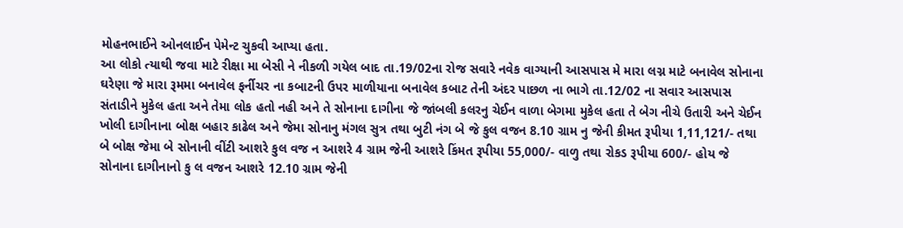મોહનભાઈને ઓનલાઈન પેમેન્ટ ચુકવી આપ્યા હતા.
આ લોકો ત્યાથી જવા માટે રીક્ષા મા બેસી ને નીકળી ગયેલ બાદ તા.19/02ના રોજ સવારે નવેક વાગ્યાની આસપાસ મે મારા લગ્ન માટે બનાવેલ સોનાના ઘરેણા જે મારા રૂમમા બનાવેલ ફર્નીચર ના કબાટની ઉપર માળીયાના બનાવેલ કબાટ તેની અંદર પાછળ ના ભાગે તા.12/02 ના સવાર આસપાસ સંતાડીને મુકેલ હતા અને તેમા લોક હતો નહી અને તે સોનાના દાગીના જે જાંબલી કલરનુ ચેઈન વાળા બેગમા મુકેલ હતા તે બેગ નીચે ઉતારી અને ચેઈન ખોલી દાગીનાના બોક્ષ બહાર કાઢેલ અને જેમા સોનાનુ મંગલ સુત્ર તથા બુટી નંગ બે જે કુલ વજન 8.10 ગ્રામ નુ જેની કીમત રૂપીયા 1,11,121/- તથા બે બોક્ષ જેમા બે સોનાની વીંટી આશરે કુલ વજ ન આશરે 4 ગ્રામ જેની આશરે કિંમત રૂપીયા 55,000/- વાળુ તથા રોકડ રૂપીયા 600/- હોય જે સોનાના દાગીનાનો કુ લ વજન આશરે 12.10 ગ્રામ જેની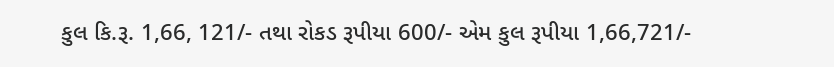કુલ કિ.રૂ. 1,66, 121/- તથા રોકડ રૂપીયા 600/- એમ કુલ રૂપીયા 1,66,721/-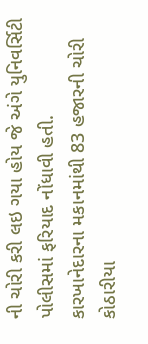ની ચોરી કરી લઇ ગયા હોય જે અંગે યુનિવર્સિટી પોલીસમાં ફરિયાદ નોંધાવી હતી.
કારખાનેદારના મકાનમાંથી 83 હજારની ચોરી
કોઠારીયા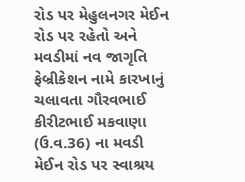રોડ પર મેહુલનગર મેઈન રોડ પર રહેતો અને મવડીમાં નવ જાગૃતિ ફેબ્રીકેશન નામે કારખાનું ચલાવતા ગૌરવભાઈ કીરીટભાઈ મકવાણા (ઉ.વ.36) ના મવડી મેઈન રોડ પર સ્વાશ્રય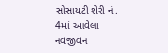સોસાયટી શેરી નં. 4માં આવેલા નવજીવન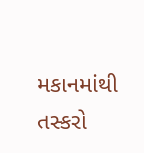મકાનમાંથી તસ્કરો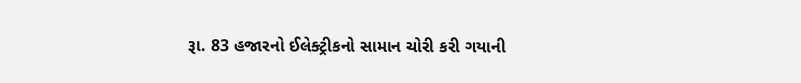રૂા. 83 હજારનો ઈલેક્ટ્રીકનો સામાન ચોરી કરી ગયાની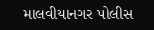માલવીયાનગર પોલીસ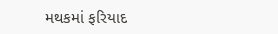મથકમાં ફરિયાદ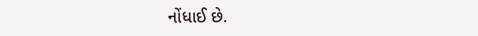નોંધાઈ છે.